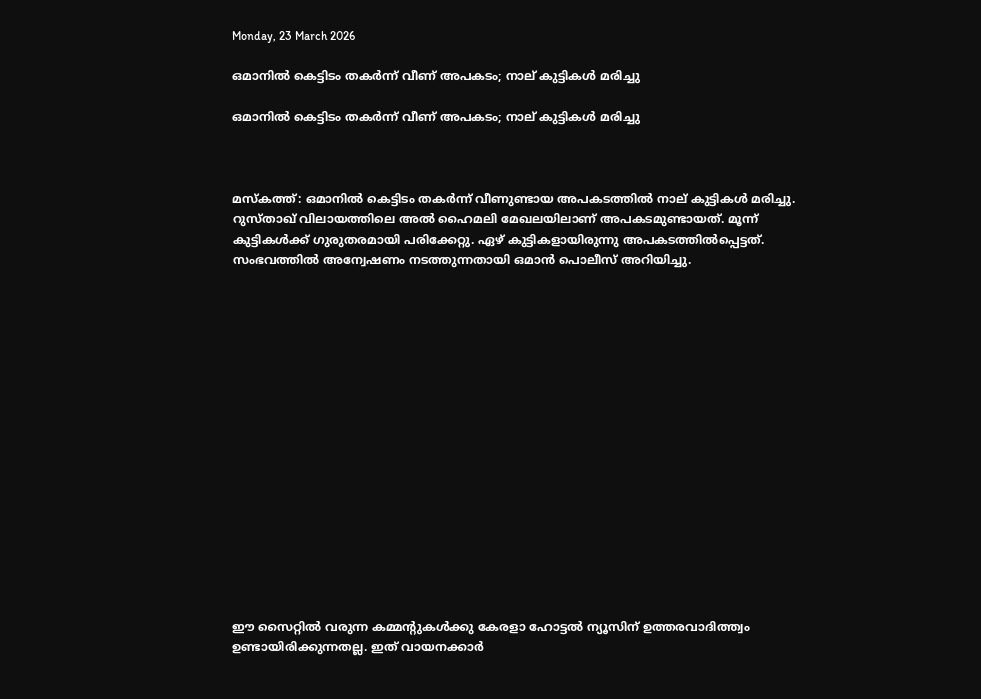Monday, 23 March 2026

ഒമാനില്‍ കെട്ടിടം തകര്‍ന്ന് വീണ് അപകടം; നാല് കുട്ടികള്‍ മരിച്ചു

ഒമാനില്‍ കെട്ടിടം തകര്‍ന്ന് വീണ് അപകടം; നാല് കുട്ടികള്‍ മരിച്ചു



മസ്‌കത്ത്: ഒമാനില്‍ കെട്ടിടം തകര്‍ന്ന് വീണുണ്ടായ അപകടത്തില്‍ നാല് കുട്ടികള്‍ മരിച്ചു. റുസ്താഖ് വിലായത്തിലെ അല്‍ ഹൈമലി മേഖലയിലാണ് അപകടമുണ്ടായത്. മൂന്ന് കുട്ടികള്‍ക്ക് ഗുരുതരമായി പരിക്കേറ്റു. ഏഴ് കുട്ടികളായിരുന്നു അപകടത്തില്‍പ്പെട്ടത്. സംഭവത്തില്‍ അന്വേഷണം നടത്തുന്നതായി ഒമാന്‍ പൊലീസ് അറിയിച്ചു.

















ഈ സൈറ്റിൽ വരുന്ന കമ്മന്റുകൾക്കു കേരളാ ഹോട്ടൽ ന്യൂസിന് ഉത്തരവാദിത്ത്വം ഉണ്ടായിരിക്കുന്നതല്ല. ഇത് വായനക്കാർ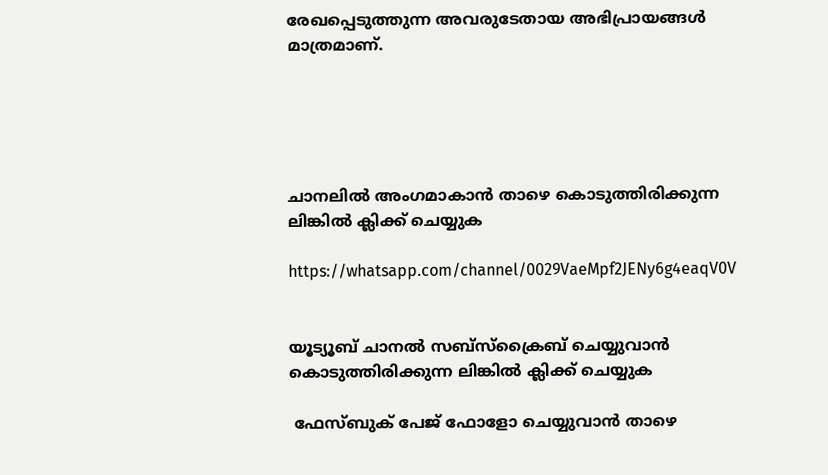രേഖപ്പെടുത്തുന്ന അവരുടേതായ അഭിപ്രായങ്ങൾ മാത്രമാണ്.





ചാനലിൽ അംഗമാകാൻ താഴെ കൊടുത്തിരിക്കുന്ന ലിങ്കിൽ ക്ലിക്ക് ചെയ്യുക

https://whatsapp.com/channel/0029VaeMpf2JENy6g4eaqV0V


യൂട്യൂബ് ചാനൽ സബ്സ്ക്രൈബ് ചെയ്യുവാൻ കൊടുത്തിരിക്കുന്ന ലിങ്കിൽ ക്ലിക്ക് ചെയ്യുക

 ഫേസ്ബുക് പേജ് ഫോളോ ചെയ്യുവാൻ താഴെ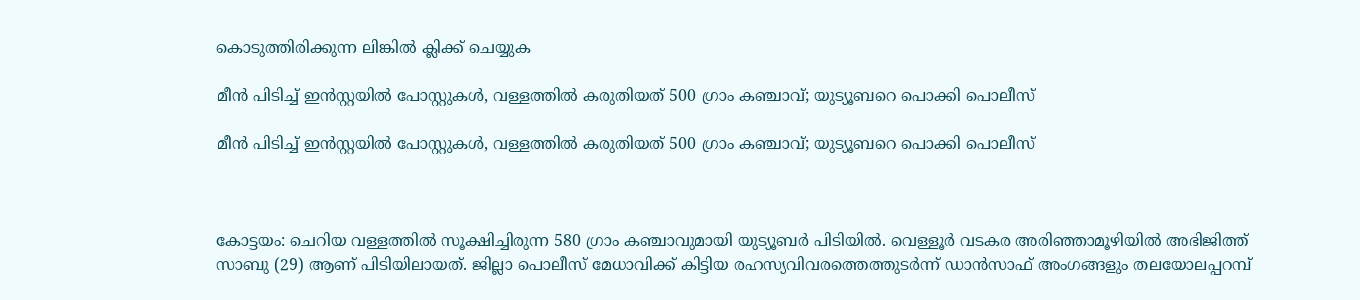കൊടുത്തിരിക്കുന്ന ലിങ്കിൽ ക്ലിക്ക് ചെയ്യുക

മീന്‍ പിടിച്ച് ഇന്‍സ്റ്റയില്‍ പോസ്റ്റുകള്‍, വള്ളത്തില്‍ കരുതിയത് 500 ഗ്രാം കഞ്ചാവ്; യുട്യൂബറെ പൊക്കി പൊലീസ്

മീന്‍ പിടിച്ച് ഇന്‍സ്റ്റയില്‍ പോസ്റ്റുകള്‍, വള്ളത്തില്‍ കരുതിയത് 500 ഗ്രാം കഞ്ചാവ്; യുട്യൂബറെ പൊക്കി പൊലീസ്



കോട്ടയം: ചെറിയ വള്ളത്തിൽ സൂക്ഷിച്ചിരുന്ന 580 ഗ്രാം കഞ്ചാവുമായി യുട്യൂബർ പിടിയിൽ. വെള്ളൂർ വടകര അരിഞ്ഞാമൂഴിയിൽ അഭിജിത്ത് സാബു (29) ആണ് പിടിയിലായത്. ജില്ലാ പൊലീസ് മേധാവിക്ക് കിട്ടിയ രഹസ്യവിവരത്തെത്തുടർന്ന് ഡാൻസാഫ് അംഗങ്ങളും തലയോലപ്പറമ്പ്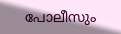പോലീസും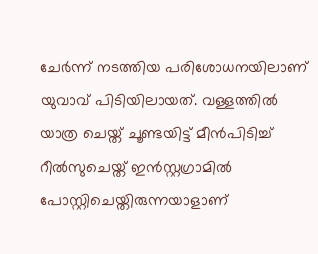ചേർന്ന് നടത്തിയ പരിശോധനയിലാണ് യുവാവ് പിടിയിലായത്. വള്ളത്തിൽ യാത്ര ചെയ്ത് ചൂണ്ടയിട്ട് മീൻപിടിച്ച് റീൽസുചെയ്ത് ഇൻസ്റ്റഗ്രാമിൽ പോസ്റ്റിചെയ്തിരുന്നയാളാണ്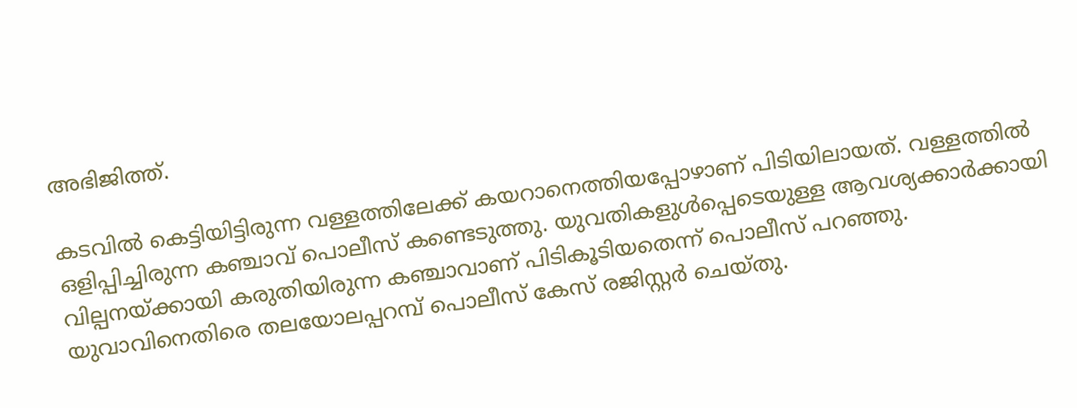അഭിജിത്ത്.

കടവിൽ കെട്ടിയിട്ടിരുന്ന വള്ളത്തിലേക്ക് കയറാനെത്തിയപ്പോഴാണ് പിടിയിലായത്. വള്ളത്തിൽ ഒളിപ്പിച്ചിരുന്ന കഞ്ചാവ് പൊലീസ് കണ്ടെടുത്തു. യുവതികളുൾപ്പെടെയുള്ള ആവശ്യക്കാർക്കായി വില്പനയ്ക്കായി കരുതിയിരുന്ന കഞ്ചാവാണ് പിടികൂടിയതെന്ന് പൊലീസ് പറഞ്ഞു. യുവാവിനെതിരെ തലയോലപ്പറമ്പ് പൊലീസ് കേസ് രജിസ്റ്റർ ചെയ്തു.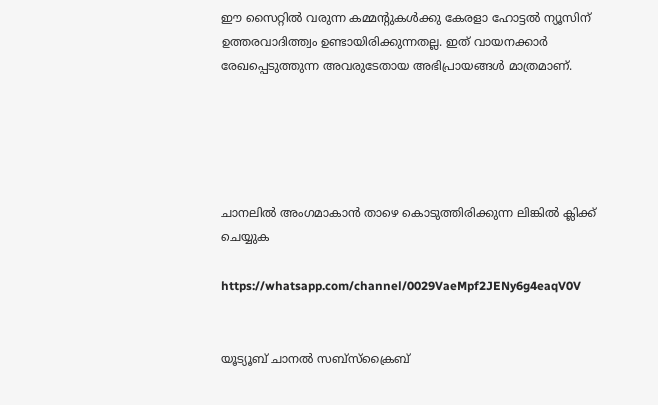ഈ സൈറ്റിൽ വരുന്ന കമ്മന്റുകൾക്കു കേരളാ ഹോട്ടൽ ന്യൂസിന് ഉത്തരവാദിത്ത്വം ഉണ്ടായിരിക്കുന്നതല്ല. ഇത് വായനക്കാർ രേഖപ്പെടുത്തുന്ന അവരുടേതായ അഭിപ്രായങ്ങൾ മാത്രമാണ്.





ചാനലിൽ അംഗമാകാൻ താഴെ കൊടുത്തിരിക്കുന്ന ലിങ്കിൽ ക്ലിക്ക് ചെയ്യുക

https://whatsapp.com/channel/0029VaeMpf2JENy6g4eaqV0V


യൂട്യൂബ് ചാനൽ സബ്സ്ക്രൈബ്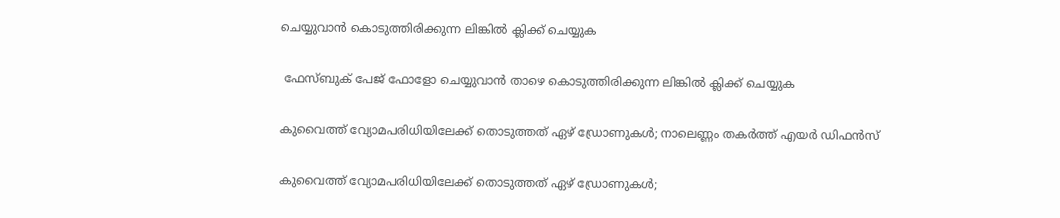ചെയ്യുവാൻ കൊടുത്തിരിക്കുന്ന ലിങ്കിൽ ക്ലിക്ക് ചെയ്യുക

 ഫേസ്ബുക് പേജ് ഫോളോ ചെയ്യുവാൻ താഴെ കൊടുത്തിരിക്കുന്ന ലിങ്കിൽ ക്ലിക്ക് ചെയ്യുക

കുവൈത്ത് വ്യോമപരിധിയിലേക്ക് തൊടുത്തത് ഏഴ് ഡ്രോണുകൾ; നാലെണ്ണം തകർത്ത് എയർ ഡിഫൻസ്

കുവൈത്ത് വ്യോമപരിധിയിലേക്ക് തൊടുത്തത് ഏഴ് ഡ്രോണുകൾ;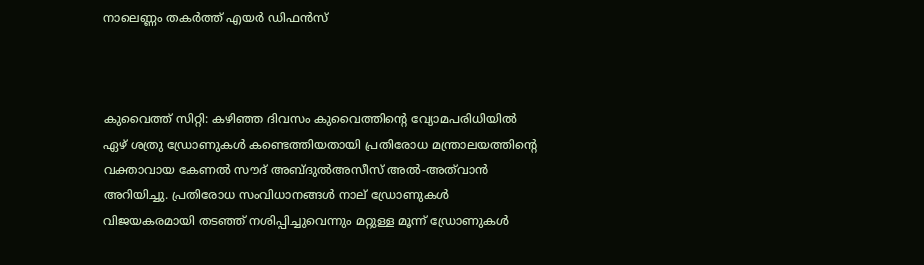നാലെണ്ണം തകർത്ത് എയർ ഡിഫൻസ്



കുവൈത്ത് സിറ്റി: കഴിഞ്ഞ ദിവസം കുവൈത്തിന്‍റെ വ്യോമപരിധിയിൽ ഏഴ് ശത്രു ഡ്രോണുകൾ കണ്ടെത്തിയതായി പ്രതിരോധ മന്ത്രാലയത്തിന്റെ വക്താവായ കേണൽ സൗദ് അബ്ദുൽഅസീസ് അൽ-അത്‌വാൻ അറിയിച്ചു. പ്രതിരോധ സംവിധാനങ്ങൾ നാല് ഡ്രോണുകൾ വിജയകരമായി തടഞ്ഞ് നശിപ്പിച്ചുവെന്നും മറ്റുള്ള മൂന്ന് ഡ്രോണുകൾ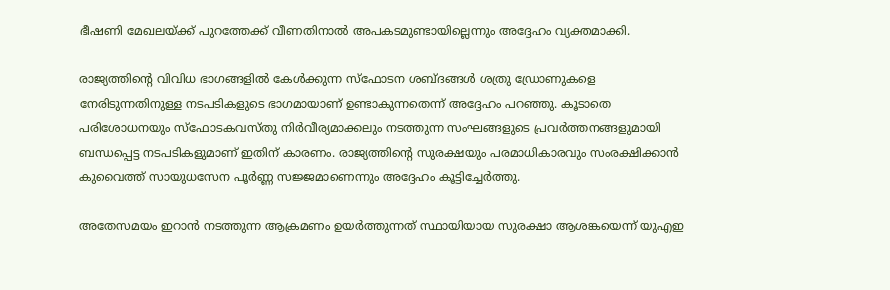ഭീഷണി മേഖലയ്ക്ക് പുറത്തേക്ക് വീണതിനാൽ അപകടമുണ്ടായില്ലെന്നും അദ്ദേഹം വ്യക്തമാക്കി.

രാജ്യത്തിന്‍റെ വിവിധ ഭാഗങ്ങളിൽ കേൾക്കുന്ന സ്ഫോടന ശബ്ദങ്ങൾ ശത്രു ഡ്രോണുകളെ നേരിടുന്നതിനുള്ള നടപടികളുടെ ഭാഗമായാണ് ഉണ്ടാകുന്നതെന്ന് അദ്ദേഹം പറഞ്ഞു. കൂടാതെ പരിശോധനയും സ്ഫോടകവസ്തു നിർവീര്യമാക്കലും നടത്തുന്ന സംഘങ്ങളുടെ പ്രവർത്തനങ്ങളുമായി ബന്ധപ്പെട്ട നടപടികളുമാണ് ഇതിന് കാരണം. രാജ്യത്തിന്റെ സുരക്ഷയും പരമാധികാരവും സംരക്ഷിക്കാൻ കുവൈത്ത് സായുധസേന പൂർണ്ണ സജ്ജമാണെന്നും അദ്ദേഹം കൂട്ടിച്ചേർത്തു.

അതേസമയം ഇറാൻ നടത്തുന്ന ആക്രമണം ഉയർത്തുന്നത് സ്ഥായിയായ സുരക്ഷാ ആശങ്കയെന്ന് യുഎഇ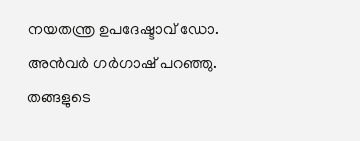നയതന്ത്ര ഉപദേഷ്ടാവ് ഡോ. അൻവർ ഗർഗാഷ് പറഞ്ഞു. തങ്ങളുടെ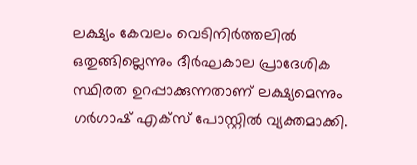ലക്ഷ്യം കേവലം വെടിനിർത്തലിൽ ഒതുങ്ങില്ലെന്നും ദീർഘകാല പ്രാദേശിക സ്ഥിരത ഉറപ്പാക്കുന്നതാണ് ലക്ഷ്യമെന്നും ഗർഗാഷ് എക്സ് പോസ്റ്റിൽ വ്യക്തമാക്കി.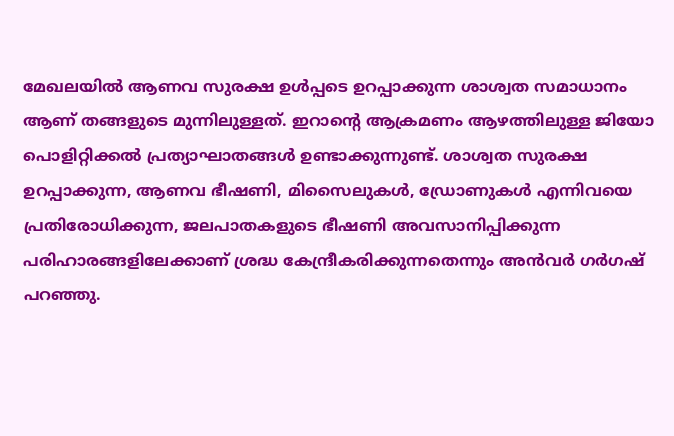മേഖലയിൽ ആണവ സുരക്ഷ ഉൾപ്പടെ ഉറപ്പാക്കുന്ന ശാശ്വത സമാധാനം ആണ് തങ്ങളുടെ മുന്നിലുള്ളത്. ഇറാന്‍റെ ആക്രമണം ആഴത്തിലുള്ള ജിയോ പൊളിറ്റിക്കൽ പ്രത്യാഘാതങ്ങൾ ഉണ്ടാക്കുന്നുണ്ട്. ശാശ്വത സുരക്ഷ ഉറപ്പാക്കുന്ന, ആണവ ഭീഷണി, മിസൈലുകൾ, ഡ്രോണുകൾ എന്നിവയെ പ്രതിരോധിക്കുന്ന, ജലപാതകളുടെ ഭീഷണി അവസാനിപ്പിക്കുന്ന പരിഹാരങ്ങളിലേക്കാണ് ശ്രദ്ധ കേന്ദ്രീകരിക്കുന്നതെന്നും അൻവർ ഗർഗഷ് പറഞ്ഞു.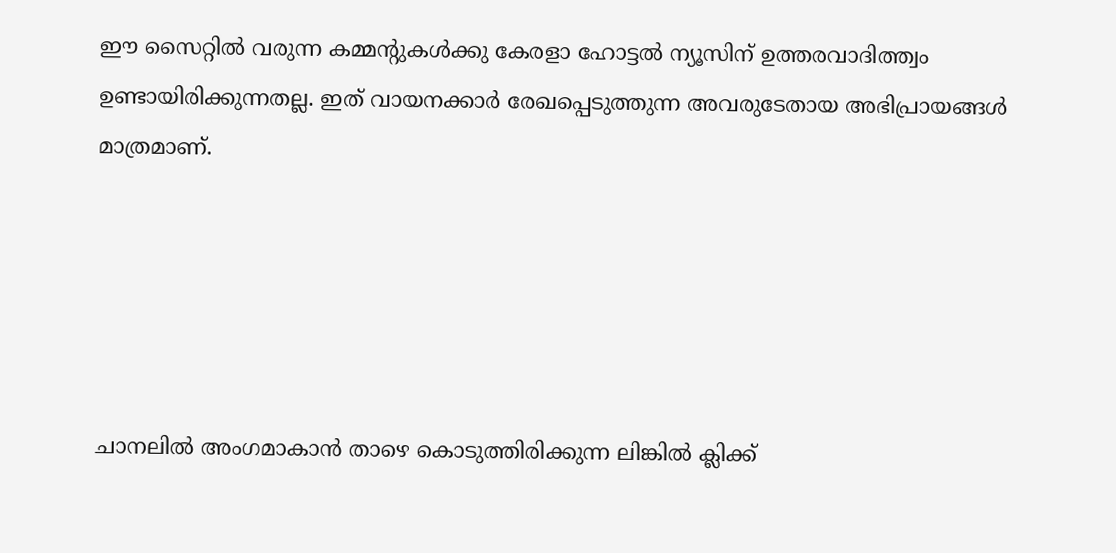ഈ സൈറ്റിൽ വരുന്ന കമ്മന്റുകൾക്കു കേരളാ ഹോട്ടൽ ന്യൂസിന് ഉത്തരവാദിത്ത്വം ഉണ്ടായിരിക്കുന്നതല്ല. ഇത് വായനക്കാർ രേഖപ്പെടുത്തുന്ന അവരുടേതായ അഭിപ്രായങ്ങൾ മാത്രമാണ്.





ചാനലിൽ അംഗമാകാൻ താഴെ കൊടുത്തിരിക്കുന്ന ലിങ്കിൽ ക്ലിക്ക്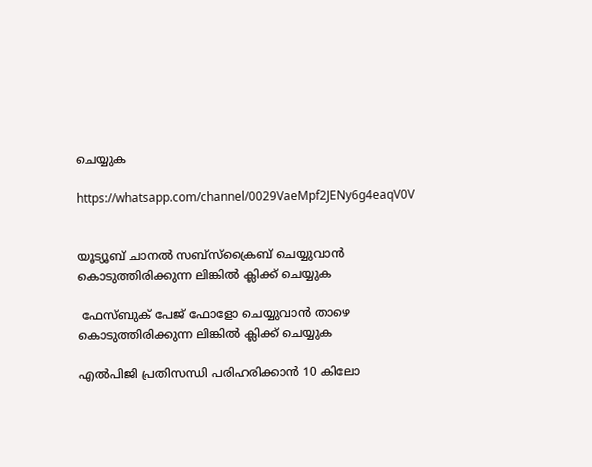ചെയ്യുക

https://whatsapp.com/channel/0029VaeMpf2JENy6g4eaqV0V


യൂട്യൂബ് ചാനൽ സബ്സ്ക്രൈബ് ചെയ്യുവാൻ കൊടുത്തിരിക്കുന്ന ലിങ്കിൽ ക്ലിക്ക് ചെയ്യുക

 ഫേസ്ബുക് പേജ് ഫോളോ ചെയ്യുവാൻ താഴെ കൊടുത്തിരിക്കുന്ന ലിങ്കിൽ ക്ലിക്ക് ചെയ്യുക

എൽപിജി പ്രതിസന്ധി പരിഹരിക്കാൻ 10 കിലോ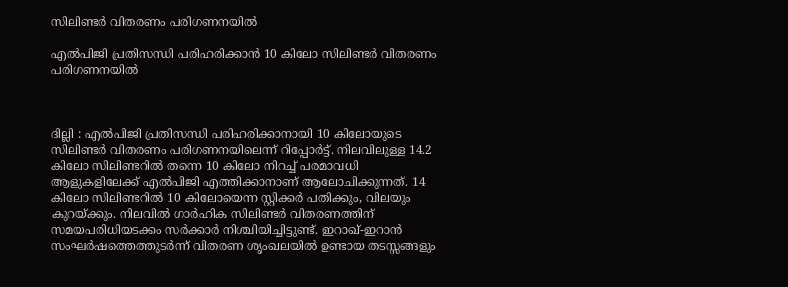സിലിണ്ടർ വിതരണം പരിഗണനയിൽ

എൽപിജി പ്രതിസന്ധി പരിഹരിക്കാൻ 10 കിലോ സിലിണ്ടർ വിതരണം പരിഗണനയിൽ



ദില്ലി : എൽപിജി പ്രതിസന്ധി പരിഹരിക്കാനായി 10 കിലോയുടെ സിലിണ്ടർ വിതരണം പരിഗണനയിലെന്ന് റിപ്പോർട്ട്. നിലവിലുള്ള 14.2 കിലോ സിലിണ്ടറിൽ തന്നെ 10 കിലോ നിറച്ച് പരമാവധി ആളുകളിലേക്ക് എൽപിജി എത്തിക്കാനാണ് ആലോചിക്കുന്നത്. 14 കിലോ സിലിണ്ടറിൽ 10 കിലോയെന്ന സ്റ്റിക്കർ പതിക്കും, വിലയും കുറയ്ക്കും. നിലവിൽ ഗാർഹിക സിലിണ്ടർ വിതരണത്തിന് സമയപരിധിയടക്കം സർക്കാർ നിശ്ചിയിച്ചിട്ടുണ്ട്. ഇറാഖ്-ഇറാൻ സംഘർഷത്തെത്തുടർന്ന് വിതരണ ശൃംഖലയിൽ ഉണ്ടായ തടസ്സങ്ങളും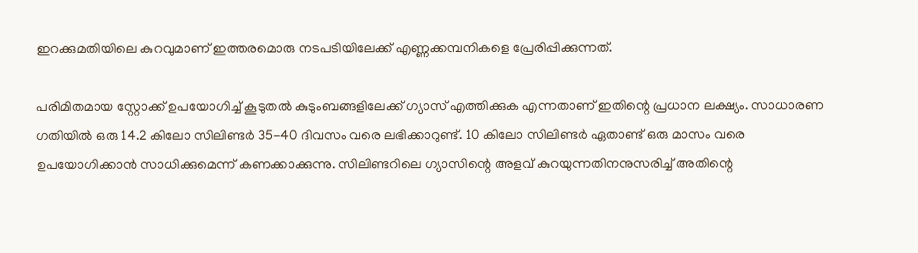ഇറക്കുമതിയിലെ കുറവുമാണ് ഇത്തരമൊരു നടപടിയിലേക്ക് എണ്ണക്കമ്പനികളെ പ്രേരിപ്പിക്കുന്നത്.

പരിമിതമായ സ്റ്റോക്ക് ഉപയോഗിച്ച് കൂടുതൽ കുടുംബങ്ങളിലേക്ക് ഗ്യാസ് എത്തിക്കുക എന്നതാണ് ഇതിന്റെ പ്രധാന ലക്ഷ്യം. സാധാരണ ഗതിയിൽ ഒരു 14.2 കിലോ സിലിണ്ടർ 35-40 ദിവസം വരെ ലഭിക്കാറുണ്ട്. 10 കിലോ സിലിണ്ടർ ഏതാണ്ട് ഒരു മാസം വരെ ഉപയോഗിക്കാൻ സാധിക്കുമെന്ന് കണക്കാക്കുന്നു. സിലിണ്ടറിലെ ഗ്യാസിന്റെ അളവ് കുറയുന്നതിനനുസരിച്ച് അതിന്റെ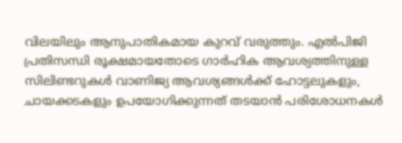വിലയിലും ആനുപാതികമായ കുറവ് വരുത്തും. എൽപിജി പ്രതിസന്ധി രൂക്ഷമായതോടെ ഗാർഹിക ആവശ്യത്തിനുള്ള സിലിണ്ടറുകൾ വാണിജ്യ ആവശ്യങ്ങൾക്ക് ഹോട്ടലുകളും, ചായക്കടകളും ഉപയോഗിക്കുന്നത് തടയാൻ പരിശോധനകൾ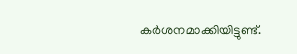കർശനമാക്കിയിട്ടുണ്ട്.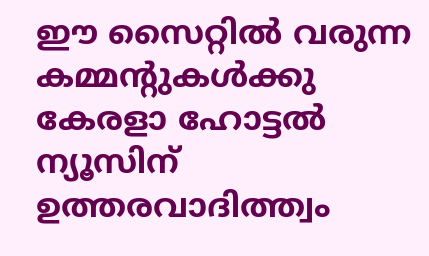ഈ സൈറ്റിൽ വരുന്ന കമ്മന്റുകൾക്കു കേരളാ ഹോട്ടൽ ന്യൂസിന് ഉത്തരവാദിത്ത്വം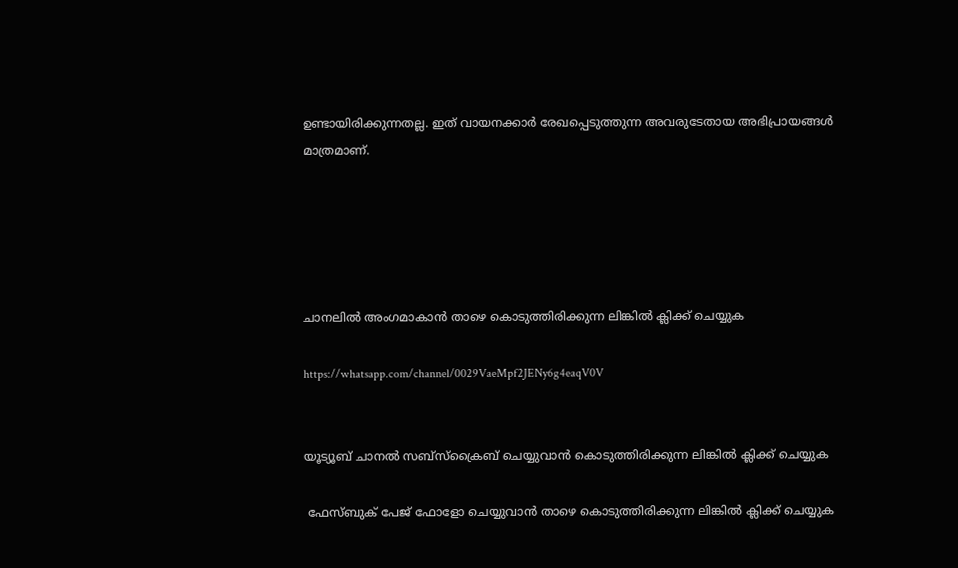ഉണ്ടായിരിക്കുന്നതല്ല. ഇത് വായനക്കാർ രേഖപ്പെടുത്തുന്ന അവരുടേതായ അഭിപ്രായങ്ങൾ മാത്രമാണ്.





ചാനലിൽ അംഗമാകാൻ താഴെ കൊടുത്തിരിക്കുന്ന ലിങ്കിൽ ക്ലിക്ക് ചെയ്യുക

https://whatsapp.com/channel/0029VaeMpf2JENy6g4eaqV0V


യൂട്യൂബ് ചാനൽ സബ്സ്ക്രൈബ് ചെയ്യുവാൻ കൊടുത്തിരിക്കുന്ന ലിങ്കിൽ ക്ലിക്ക് ചെയ്യുക

 ഫേസ്ബുക് പേജ് ഫോളോ ചെയ്യുവാൻ താഴെ കൊടുത്തിരിക്കുന്ന ലിങ്കിൽ ക്ലിക്ക് ചെയ്യുക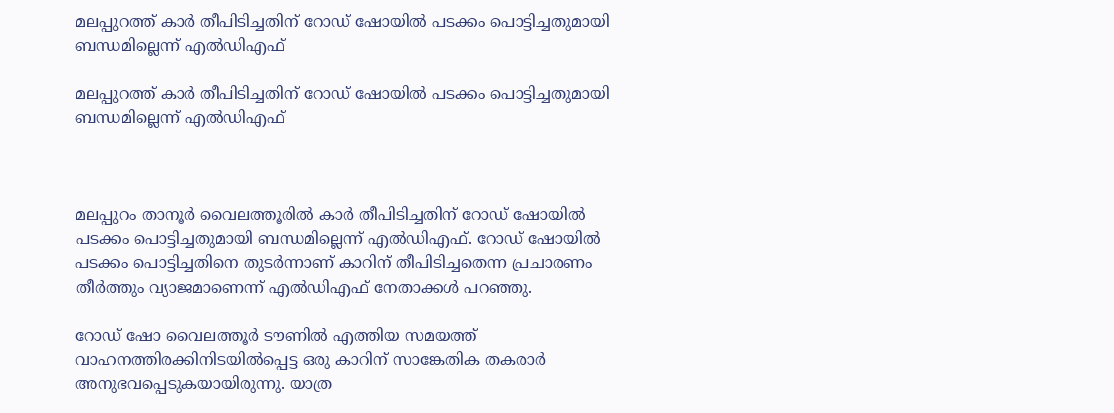മലപ്പുറത്ത് കാർ തീപിടിച്ചതിന് റോഡ് ഷോയിൽ പടക്കം പൊട്ടിച്ചതുമായി ബന്ധമില്ലെന്ന് എൽഡിഎഫ്

മലപ്പുറത്ത് കാർ തീപിടിച്ചതിന് റോഡ് ഷോയിൽ പടക്കം പൊട്ടിച്ചതുമായി ബന്ധമില്ലെന്ന് എൽഡിഎഫ്



മലപ്പുറം താനൂർ വൈലത്തൂരിൽ കാർ തീപിടിച്ചതിന് റോഡ് ഷോയിൽ പടക്കം പൊട്ടിച്ചതുമായി ബന്ധമില്ലെന്ന് എൽഡിഎഫ്. റോഡ് ഷോയിൽ പടക്കം പൊട്ടിച്ചതിനെ തുടർന്നാണ് കാറിന് തീപിടിച്ചതെന്ന പ്രചാരണം തീർത്തും വ്യാജമാണെന്ന് എൽഡിഎഫ് നേതാക്കൾ പറഞ്ഞു.

റോഡ് ഷോ വൈലത്തൂർ ടൗണിൽ എത്തിയ സമയത്ത് വാഹനത്തിരക്കിനിടയിൽപ്പെട്ട ഒരു കാറിന് സാങ്കേതിക തകരാർ അനുഭവപ്പെടുകയായിരുന്നു. യാത്ര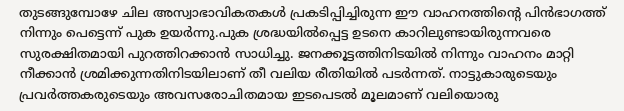തുടങ്ങുമ്പോഴേ ചില അസ്വാഭാവികതകൾ പ്രകടിപ്പിച്ചിരുന്ന ഈ വാഹനത്തിന്റെ പിൻഭാഗത്ത് നിന്നും പെട്ടെന്ന് പുക ഉയർന്നു.പുക ശ്രദ്ധയിൽപ്പെട്ട ഉടനെ കാറിലുണ്ടായിരുന്നവരെ സുരക്ഷിതമായി പുറത്തിറക്കാൻ സാധിച്ചു. ജനക്കൂട്ടത്തിനിടയിൽ നിന്നും വാഹനം മാറ്റി നീക്കാൻ ശ്രമിക്കുന്നതിനിടയിലാണ് തീ വലിയ രീതിയിൽ പടർന്നത്. നാട്ടുകാരുടെയും പ്രവർത്തകരുടെയും അവസരോചിതമായ ഇടപെടൽ മൂലമാണ് വലിയൊരു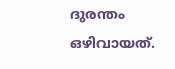ദുരന്തം ഒഴിവായത്.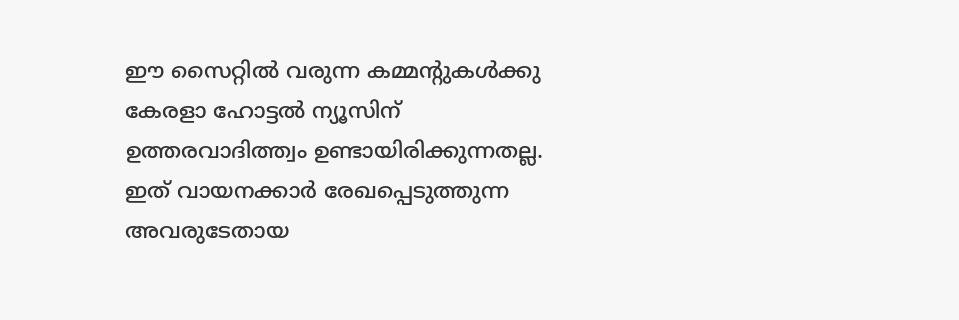ഈ സൈറ്റിൽ വരുന്ന കമ്മന്റുകൾക്കു കേരളാ ഹോട്ടൽ ന്യൂസിന് ഉത്തരവാദിത്ത്വം ഉണ്ടായിരിക്കുന്നതല്ല. ഇത് വായനക്കാർ രേഖപ്പെടുത്തുന്ന അവരുടേതായ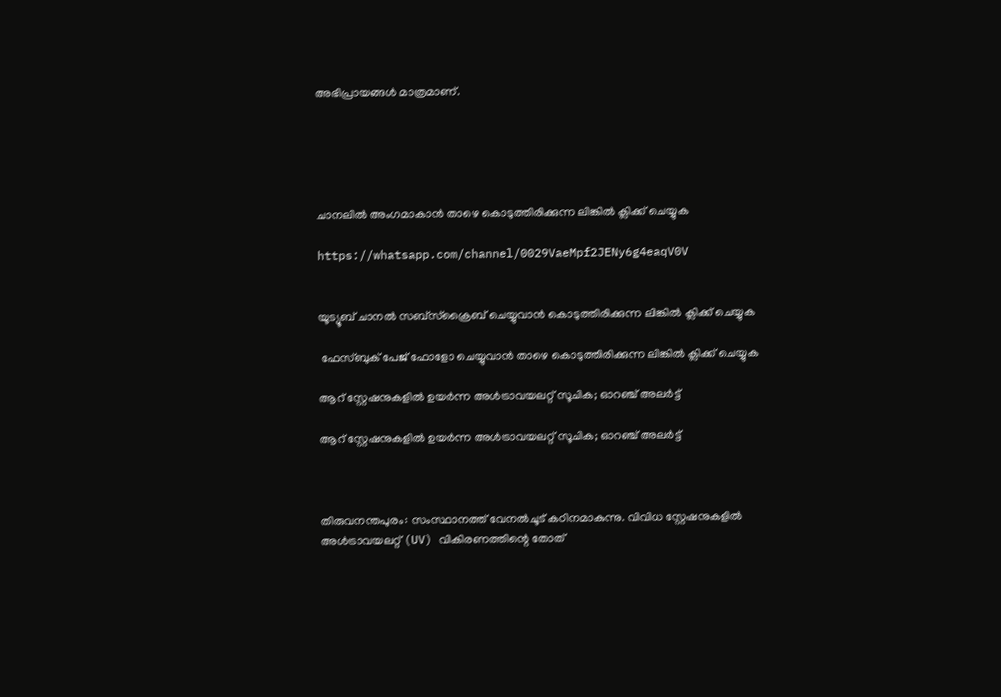അഭിപ്രായങ്ങൾ മാത്രമാണ്.





ചാനലിൽ അംഗമാകാൻ താഴെ കൊടുത്തിരിക്കുന്ന ലിങ്കിൽ ക്ലിക്ക് ചെയ്യുക

https://whatsapp.com/channel/0029VaeMpf2JENy6g4eaqV0V


യൂട്യൂബ് ചാനൽ സബ്സ്ക്രൈബ് ചെയ്യുവാൻ കൊടുത്തിരിക്കുന്ന ലിങ്കിൽ ക്ലിക്ക് ചെയ്യുക

 ഫേസ്ബുക് പേജ് ഫോളോ ചെയ്യുവാൻ താഴെ കൊടുത്തിരിക്കുന്ന ലിങ്കിൽ ക്ലിക്ക് ചെയ്യുക

ആറ് സ്റ്റേഷനുകളിൽ ഉയർന്ന അൾട്രാവയലറ്റ് സൂചിക; ഓറഞ്ച് അലർട്ട്

ആറ് സ്റ്റേഷനുകളിൽ ഉയർന്ന അൾട്രാവയലറ്റ് സൂചിക; ഓറഞ്ച് അലർട്ട്



തിരുവനന്തപുരം: സംസ്ഥാനത്ത് വേനൽചൂട് കഠിനമാകുന്നു. വിവിധ സ്റ്റേഷനുകളിൽ അൾട്രാവയലറ്റ് (UV) വികിരണത്തിന്റെ തോത്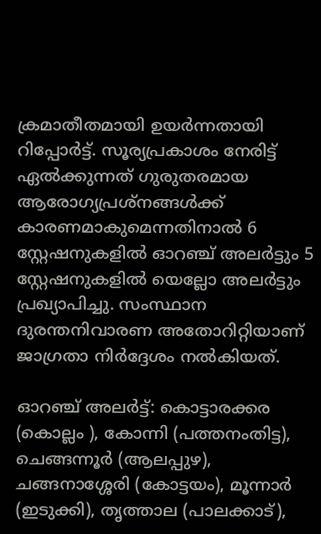ക്രമാതീതമായി ഉയർന്നതായി റിപ്പോർട്ട്. സൂര്യപ്രകാശം നേരിട്ട് ഏൽക്കുന്നത് ഗുരുതരമായ ആരോഗ്യപ്രശ്നങ്ങൾക്ക് കാരണമാകുമെന്നതിനാൽ 6 സ്റ്റേഷനുകളിൽ ഓറഞ്ച് അലർട്ടും 5 സ്റ്റേഷനുകളിൽ യെല്ലോ അലർട്ടും പ്രഖ്യാപിച്ചു. സംസ്ഥാന ദുരന്തനിവാരണ അതോറിറ്റിയാണ് ജാഗ്രതാ നിർദ്ദേശം നൽകിയത്.

ഓറഞ്ച് അലർട്ട്: കൊട്ടാരക്കര (കൊല്ലം ), കോന്നി (പത്തനംതിട്ട), ചെങ്ങന്നൂർ (ആലപ്പുഴ), ചങ്ങനാശ്ശേരി (കോട്ടയം), മൂന്നാർ (ഇടുക്കി), തൃത്താല (പാലക്കാട്),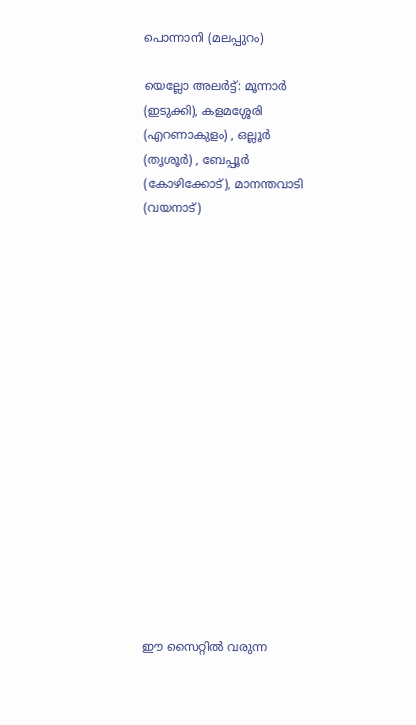പൊന്നാനി (മലപ്പുറം)

യെല്ലോ അലർട്ട്: മൂന്നാർ (ഇടുക്കി), കളമശ്ശേരി (എറണാകുളം) , ഒല്ലൂർ (തൃശൂർ) , ബേപ്പൂർ (കോഴിക്കോട്), മാനന്തവാടി (വയനാട്)

















ഈ സൈറ്റിൽ വരുന്ന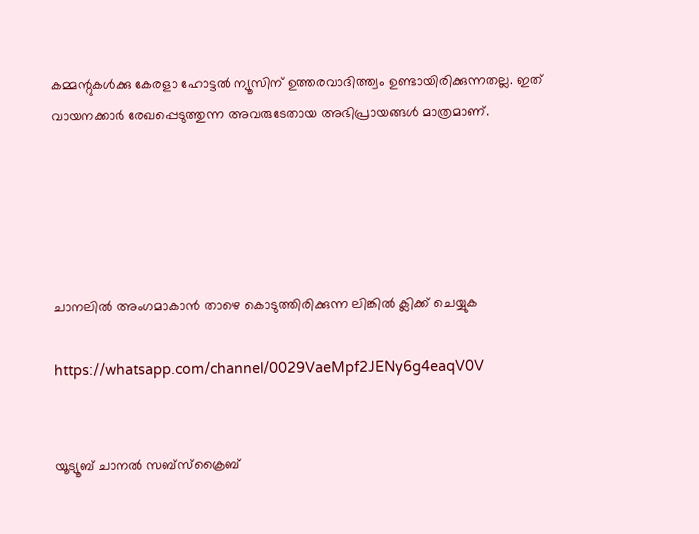കമ്മന്റുകൾക്കു കേരളാ ഹോട്ടൽ ന്യൂസിന് ഉത്തരവാദിത്ത്വം ഉണ്ടായിരിക്കുന്നതല്ല. ഇത് വായനക്കാർ രേഖപ്പെടുത്തുന്ന അവരുടേതായ അഭിപ്രായങ്ങൾ മാത്രമാണ്.





ചാനലിൽ അംഗമാകാൻ താഴെ കൊടുത്തിരിക്കുന്ന ലിങ്കിൽ ക്ലിക്ക് ചെയ്യുക

https://whatsapp.com/channel/0029VaeMpf2JENy6g4eaqV0V


യൂട്യൂബ് ചാനൽ സബ്സ്ക്രൈബ്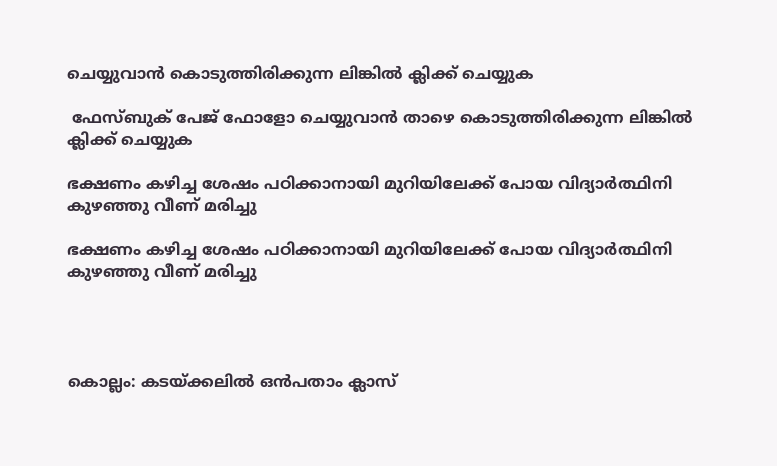ചെയ്യുവാൻ കൊടുത്തിരിക്കുന്ന ലിങ്കിൽ ക്ലിക്ക് ചെയ്യുക

 ഫേസ്ബുക് പേജ് ഫോളോ ചെയ്യുവാൻ താഴെ കൊടുത്തിരിക്കുന്ന ലിങ്കിൽ ക്ലിക്ക് ചെയ്യുക

ഭക്ഷണം കഴിച്ച ശേഷം പഠിക്കാനായി മുറിയിലേക്ക് പോയ വിദ്യാർത്ഥിനി കുഴഞ്ഞു വീണ് മരിച്ചു

ഭക്ഷണം കഴിച്ച ശേഷം പഠിക്കാനായി മുറിയിലേക്ക് പോയ വിദ്യാർത്ഥിനി കുഴഞ്ഞു വീണ് മരിച്ചു




കൊല്ലം: കടയ്ക്കലിൽ ഒൻപതാം ക്ലാസ്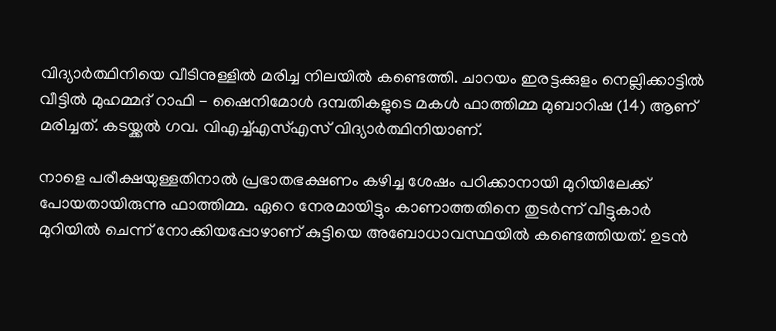വിദ്യാർത്ഥിനിയെ വീടിനുള്ളിൽ മരിച്ച നിലയിൽ കണ്ടെത്തി. ചാറയം ഇരട്ടക്കുളം നെല്ലിക്കാട്ടിൽ വീട്ടിൽ മുഹമ്മദ് റാഫി - ഷൈനിമോൾ ദമ്പതികളുടെ മകൾ ഫാത്തിമ്മ മുബാറിഷ (14) ആണ് മരിച്ചത്. കടയ്ക്കൽ ഗവ. വിഎച്ച്എസ്എസ് വിദ്യാർത്ഥിനിയാണ്.

നാളെ പരീക്ഷയുള്ളതിനാൽ പ്രഭാതഭക്ഷണം കഴിച്ച ശേഷം പഠിക്കാനായി മുറിയിലേക്ക് പോയതായിരുന്നു ഫാത്തിമ്മ. ഏറെ നേരമായിട്ടും കാണാത്തതിനെ തുടർന്ന് വീട്ടുകാർ മുറിയിൽ ചെന്ന് നോക്കിയപ്പോഴാണ് കുട്ടിയെ അബോധാവസ്ഥയിൽ കണ്ടെത്തിയത്. ഉടൻ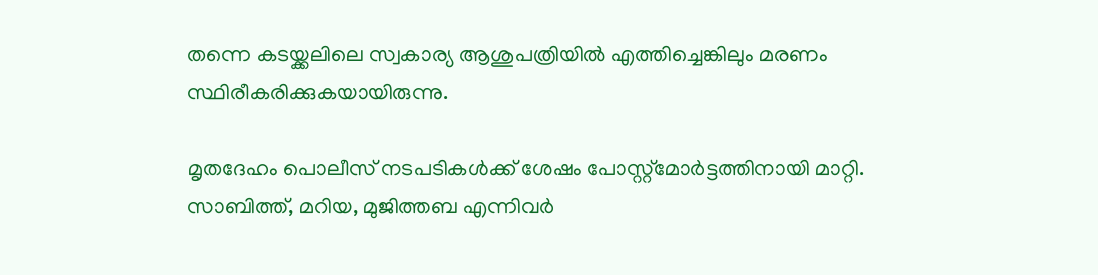തന്നെ കടയ്ക്കലിലെ സ്വകാര്യ ആശുപത്രിയിൽ എത്തിച്ചെങ്കിലും മരണം സ്ഥിരീകരിക്കുകയായിരുന്നു.

മൃതദേഹം പൊലീസ് നടപടികൾക്ക് ശേഷം പോസ്റ്റ്‌മോർട്ടത്തിനായി മാറ്റി. സാബിത്ത്, മറിയ, മുജിത്തബ എന്നിവർ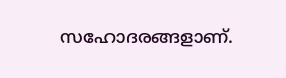സഹോദരങ്ങളാണ്.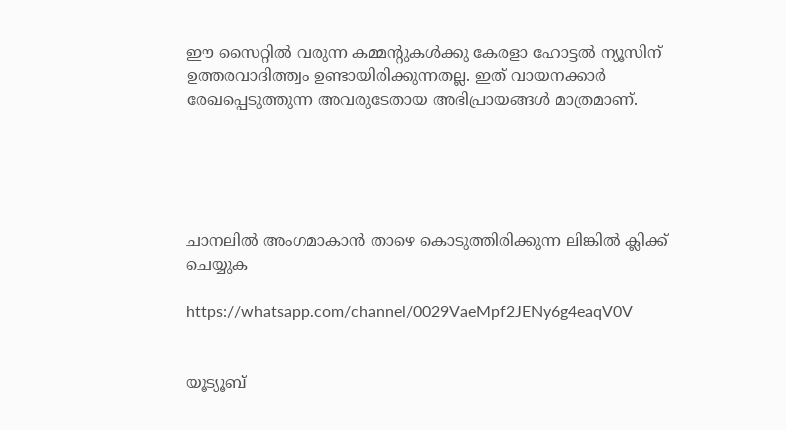ഈ സൈറ്റിൽ വരുന്ന കമ്മന്റുകൾക്കു കേരളാ ഹോട്ടൽ ന്യൂസിന് ഉത്തരവാദിത്ത്വം ഉണ്ടായിരിക്കുന്നതല്ല. ഇത് വായനക്കാർ രേഖപ്പെടുത്തുന്ന അവരുടേതായ അഭിപ്രായങ്ങൾ മാത്രമാണ്.





ചാനലിൽ അംഗമാകാൻ താഴെ കൊടുത്തിരിക്കുന്ന ലിങ്കിൽ ക്ലിക്ക് ചെയ്യുക

https://whatsapp.com/channel/0029VaeMpf2JENy6g4eaqV0V


യൂട്യൂബ്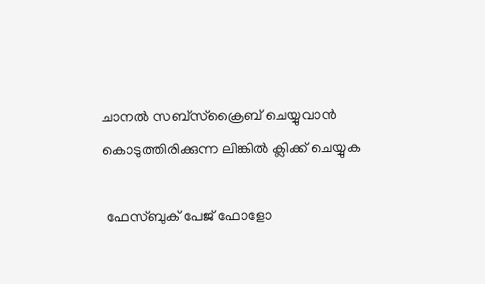ചാനൽ സബ്സ്ക്രൈബ് ചെയ്യുവാൻ കൊടുത്തിരിക്കുന്ന ലിങ്കിൽ ക്ലിക്ക് ചെയ്യുക

 ഫേസ്ബുക് പേജ് ഫോളോ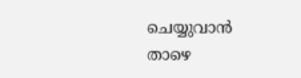ചെയ്യുവാൻ താഴെ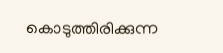കൊടുത്തിരിക്കുന്ന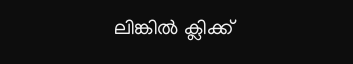ലിങ്കിൽ ക്ലിക്ക്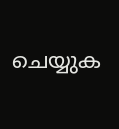ചെയ്യുക